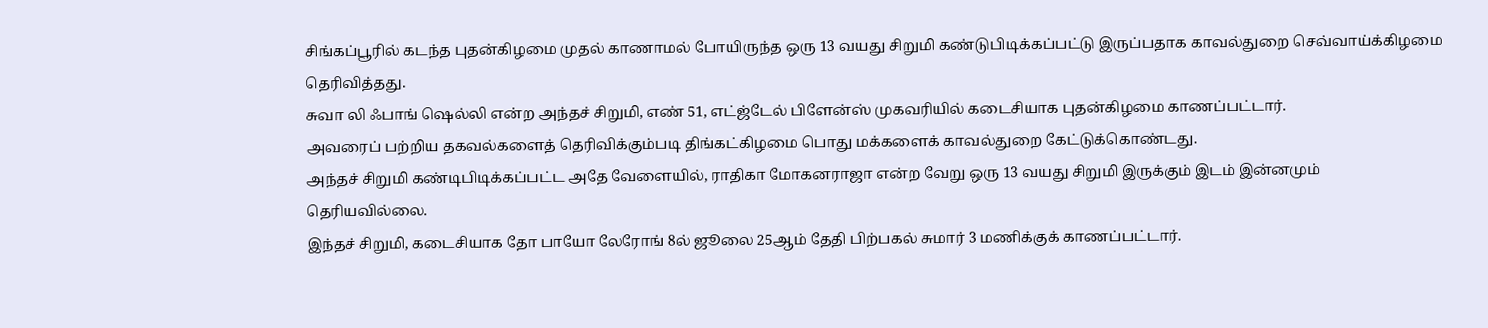சிங்கப்பூரில் கடந்த புதன்கிழமை முதல் காணாமல் போயிருந்த ஒரு 13 வயது சிறுமி கண்டுபிடிக்கப்பட்டு இருப்பதாக காவல்துறை செவ்வாய்க்கிழமை தெரிவித்தது.
சுவா லி ஃபாங் ஷெல்லி என்ற அந்தச் சிறுமி, எண் 51, எட்ஜ்டேல் பிளேன்ஸ் முகவரியில் கடைசியாக புதன்கிழமை காணப்பட்டார்.
அவரைப் பற்றிய தகவல்களைத் தெரிவிக்கும்படி திங்கட்கிழமை பொது மக்களைக் காவல்துறை கேட்டுக்கொண்டது.
அந்தச் சிறுமி கண்டிபிடிக்கப்பட்ட அதே வேளையில், ராதிகா மோகனராஜா என்ற வேறு ஒரு 13 வயது சிறுமி இருக்கும் இடம் இன்னமும் தெரியவில்லை.
இந்தச் சிறுமி, கடைசியாக தோ பாயோ லேரோங் 8ல் ஜூலை 25ஆம் தேதி பிற்பகல் சுமார் 3 மணிக்குக் காணப்பட்டார்.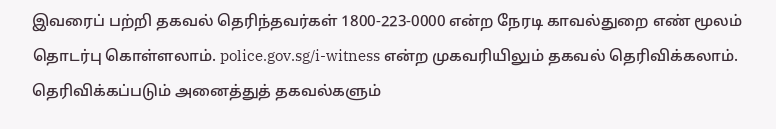இவரைப் பற்றி தகவல் தெரிந்தவர்கள் 1800-223-0000 என்ற நேரடி காவல்துறை எண் மூலம் தொடர்பு கொள்ளலாம். police.gov.sg/i-witness என்ற முகவரியிலும் தகவல் தெரிவிக்கலாம்.
தெரிவிக்கப்படும் அனைத்துத் தகவல்களும்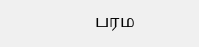பரம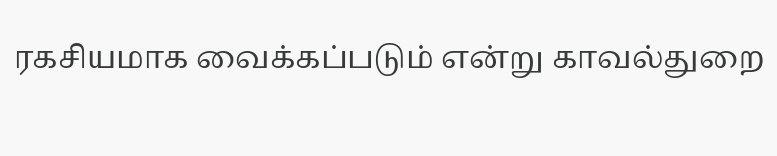ரகசியமாக வைக்கப்படும் என்று காவல்துறை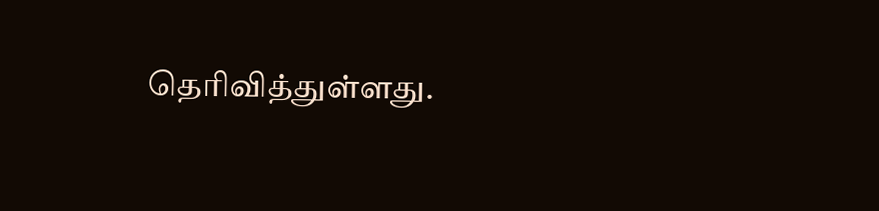தெரிவித்துள்ளது.